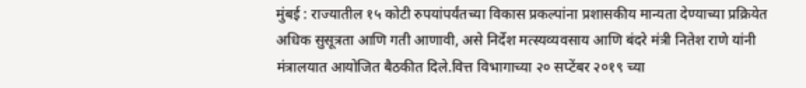मुंबई : राज्यातील १५ कोटी रुपयांपर्यंतच्या विकास प्रकल्पांना प्रशासकीय मान्यता देण्याच्या प्रक्रियेत अधिक सुसूत्रता आणि गती आणावी, असे निर्देश मत्स्यव्यवसाय आणि बंदरे मंत्री नितेश राणे यांनी मंत्रालयात आयोजित बैठकीत दिले.वित्त विभागाच्या २० सप्टेंबर २०१९ च्या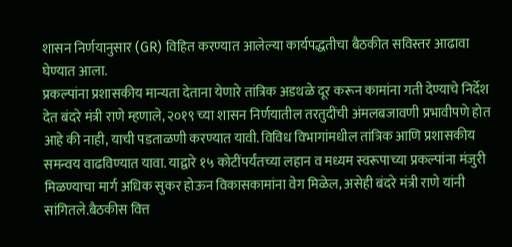शासन निर्णयानुसार (GR) विहित करण्यात आलेल्या कार्यपद्धतीचा बैठकीत सविस्तर आढावा घेण्यात आला.
प्रकल्पांना प्रशासकीय मान्यता देताना येणारे तांत्रिक अडथळे दूर करून कामांना गती देण्याचे निर्देश देत बंदरे मंत्री राणे म्हणाले, २०१९ च्या शासन निर्णयातील तरतुदींची अंमलबजावणी प्रभावीपणे होत आहे की नाही, याची पडताळणी करण्यात यावी. विविध विभागांमधील तांत्रिक आणि प्रशासकीय समन्वय वाढविण्यात यावा. याद्वारे १५ कोटींपर्यंतच्या लहान व मध्यम स्वरूपाच्या प्रकल्पांना मंजुरी मिळण्याचा मार्ग अधिक सुकर होऊन विकासकामांना वेग मिळेल, असेही बंदरे मंत्री राणे यांनी सांगितले.बैठकीस वित्त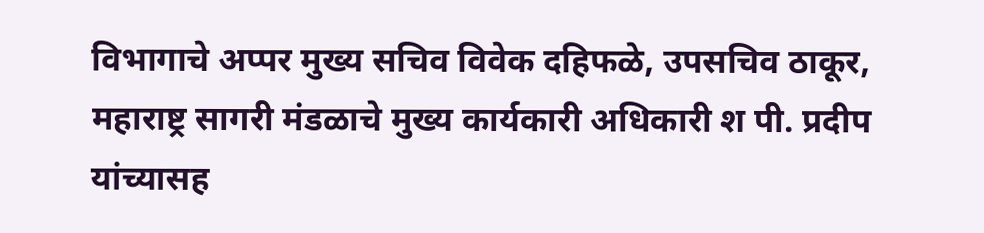विभागाचे अप्पर मुख्य सचिव विवेक दहिफळे, उपसचिव ठाकूर, महाराष्ट्र सागरी मंडळाचे मुख्य कार्यकारी अधिकारी श पी. प्रदीप यांच्यासह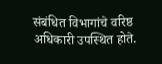संबंधित विभागांचे वरिष्ठ अधिकारी उपस्थित होते.